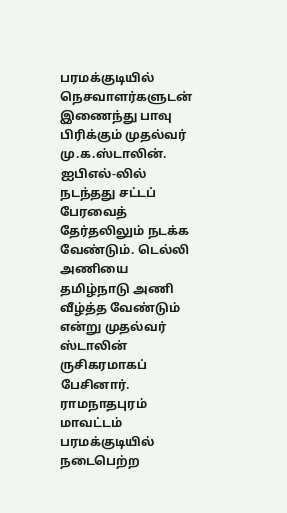பரமக்குடியில் நெசவாளர்களுடன் இணைந்து பாவு பிரிக்கும் முதல்வர் மு.க.ஸ்டாலின்.
ஐபிஎல்-லில் நடந்தது சட்டப் பேரவைத் தேர்தலிலும் நடக்க வேண்டும். டெல்லி அணியை தமிழ்நாடு அணி வீழ்த்த வேண்டும் என்று முதல்வர் ஸ்டாலின் ருசிகரமாகப் பேசினார்.
ராமநாதபுரம் மாவட்டம் பரமக்குடியில் நடைபெற்ற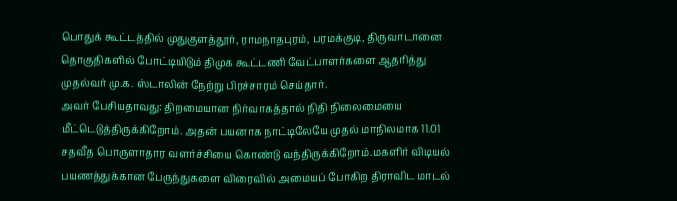பொதுக் கூட்டத்தில் முதுகுளத்தூர், ராமநாதபுரம், பரமக்குடி, திருவாடானை தொகுதிகளில் போட்டியிடும் திமுக கூட்டணி வேட்பாளர்களை ஆதரித்து முதல்வர் மு.க. ஸ்டாலின் நேற்று பிரச்சாரம் செய்தார்.
அவர் பேசியதாவது: திறமையான நிர்வாகத்தால் நிதி நிலைமையை மீட்டெடுத்திருக்கிறோம். அதன் பயனாக நாட்டிலேயே முதல் மாநிலமாக 11.01 சதவீத பொருளாதார வளர்ச்சியை கொண்டு வந்திருக்கிறோம்.மகளிர் விடியல் பயணத்துக்கான பேருந்துகளை விரைவில் அமையப் போகிற திராவிட மாடல்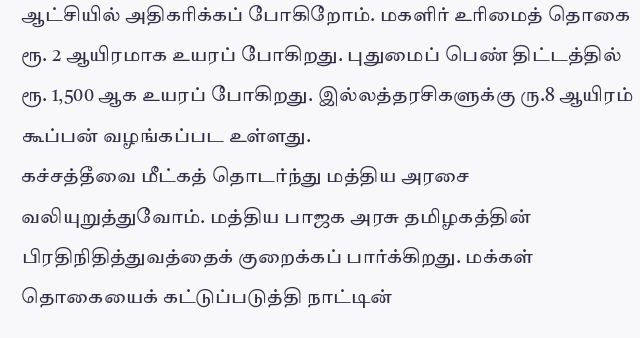ஆட்சியில் அதிகரிக்கப் போகிறோம். மகளிர் உரிமைத் தொகை ரூ. 2 ஆயிரமாக உயரப் போகிறது. புதுமைப் பெண் திட்டத்தில் ரூ. 1,500 ஆக உயரப் போகிறது. இல்லத்தரசிகளுக்கு ரு.8 ஆயிரம் கூப்பன் வழங்கப்பட உள்ளது.
கச்சத்தீவை மீட்கத் தொடர்ந்து மத்திய அரசை வலியுறுத்துவோம். மத்திய பாஜக அரசு தமிழகத்தின் பிரதிநிதித்துவத்தைக் குறைக்கப் பார்க்கிறது. மக்கள் தொகையைக் கட்டுப்படுத்தி நாட்டின்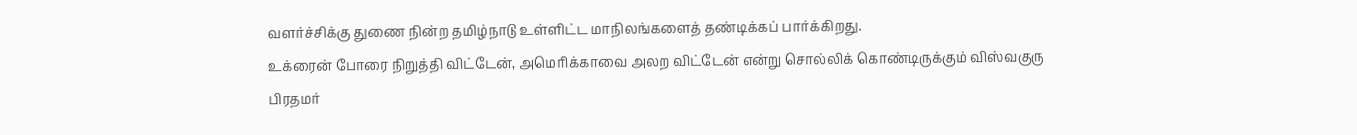வளர்ச்சிக்கு துணை நின்ற தமிழ்நாடு உள்ளிட்ட மாநிலங்களைத் தண்டிக்கப் பார்க்கிறது.
உக்ரைன் போரை நிறுத்தி விட்டேன், அமெரிக்காவை அலற விட்டேன் என்று சொல்லிக் கொண்டிருக்கும் விஸ்வகுரு பிரதமர்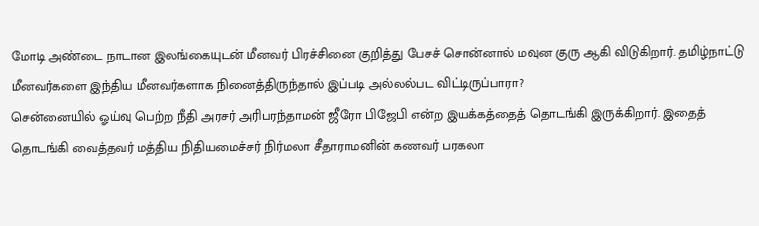மோடி அண்டை நாடான இலங்கையுடன் மீனவர் பிரச்சினை குறித்து பேசச் சொன்னால் மவுன குரு ஆகி விடுகிறார். தமிழ்நாட்டு மீனவர்களை இந்திய மீனவர்களாக நினைத்திருந்தால் இப்படி அல்லல்பட விட்டிருப்பாரா?
சென்னையில் ஓய்வு பெற்ற நீதி அரசர் அரிபரந்தாமன் ஜீரோ பிஜேபி என்ற இயக்கத்தைத் தொடங்கி இருக்கிறார். இதைத் தொடங்கி வைத்தவர் மத்திய நிதியமைச்சர் நிர்மலா சீதாராமனின் கணவர் பரகலா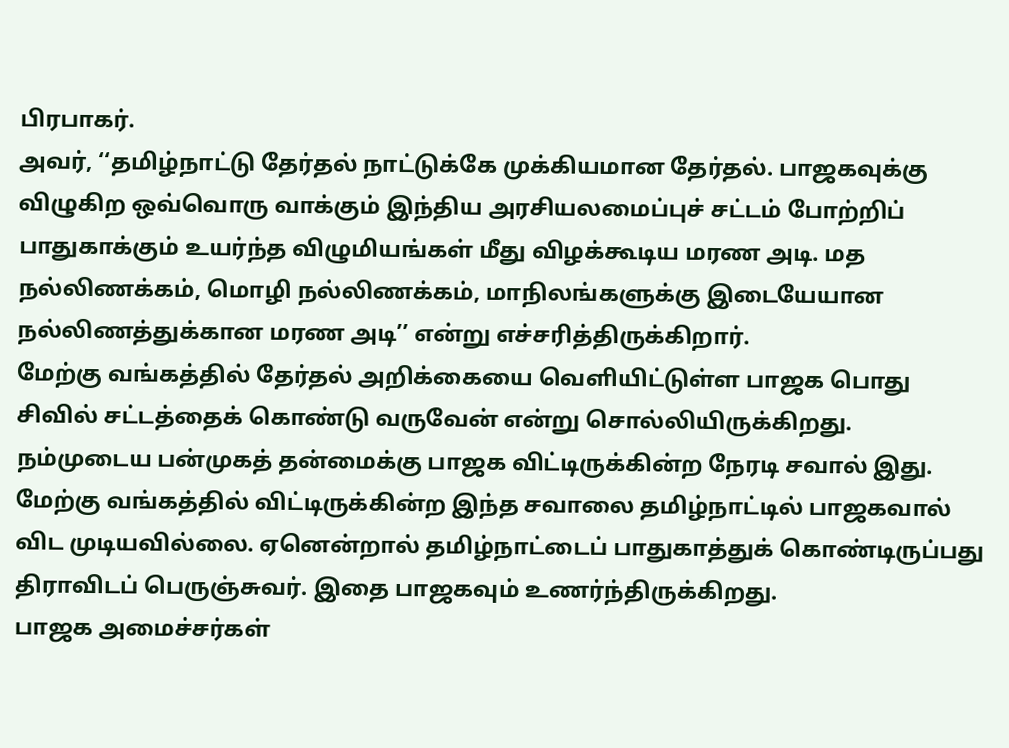பிரபாகர்.
அவர், ‘‘தமிழ்நாட்டு தேர்தல் நாட்டுக்கே முக்கியமான தேர்தல். பாஜகவுக்கு விழுகிற ஒவ்வொரு வாக்கும் இந்திய அரசியலமைப்புச் சட்டம் போற்றிப் பாதுகாக்கும் உயர்ந்த விழுமியங்கள் மீது விழக்கூடிய மரண அடி. மத நல்லிணக்கம், மொழி நல்லிணக்கம், மாநிலங்களுக்கு இடையேயான நல்லிணத்துக்கான மரண அடி’’ என்று எச்சரித்திருக்கிறார்.
மேற்கு வங்கத்தில் தேர்தல் அறிக்கையை வெளியிட்டுள்ள பாஜக பொது சிவில் சட்டத்தைக் கொண்டு வருவேன் என்று சொல்லியிருக்கிறது. நம்முடைய பன்முகத் தன்மைக்கு பாஜக விட்டிருக்கின்ற நேரடி சவால் இது. மேற்கு வங்கத்தில் விட்டிருக்கின்ற இந்த சவாலை தமிழ்நாட்டில் பாஜகவால் விட முடியவில்லை. ஏனென்றால் தமிழ்நாட்டைப் பாதுகாத்துக் கொண்டிருப்பது திராவிடப் பெருஞ்சுவர். இதை பாஜகவும் உணர்ந்திருக்கிறது.
பாஜக அமைச்சர்கள்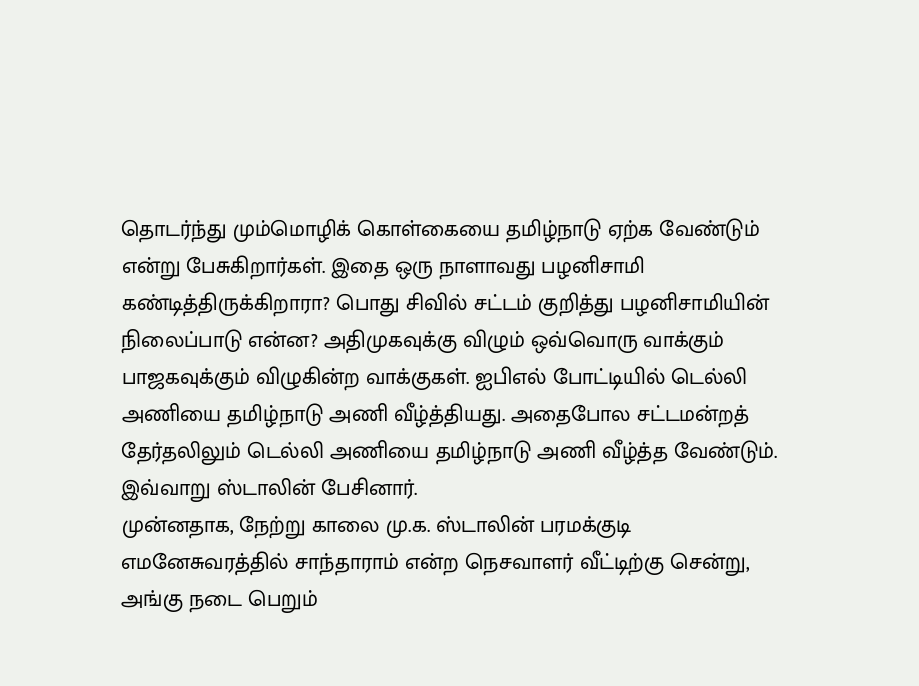தொடர்ந்து மும்மொழிக் கொள்கையை தமிழ்நாடு ஏற்க வேண்டும் என்று பேசுகிறார்கள். இதை ஒரு நாளாவது பழனிசாமி கண்டித்திருக்கிறாரா? பொது சிவில் சட்டம் குறித்து பழனிசாமியின் நிலைப்பாடு என்ன? அதிமுகவுக்கு விழும் ஒவ்வொரு வாக்கும் பாஜகவுக்கும் விழுகின்ற வாக்குகள். ஐபிஎல் போட்டியில் டெல்லி அணியை தமிழ்நாடு அணி வீழ்த்தியது. அதைபோல சட்டமன்றத் தேர்தலிலும் டெல்லி அணியை தமிழ்நாடு அணி வீழ்த்த வேண்டும். இவ்வாறு ஸ்டாலின் பேசினார்.
முன்னதாக, நேற்று காலை மு.க. ஸ்டாலின் பரமக்குடி எமனேசுவரத்தில் சாந்தாராம் என்ற நெசவாளர் வீட்டிற்கு சென்று, அங்கு நடை பெறும்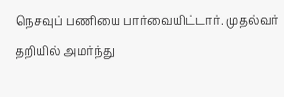நெசவுப் பணியை பார்வையிட்டார். முதல்வர் தறியில் அமர்ந்து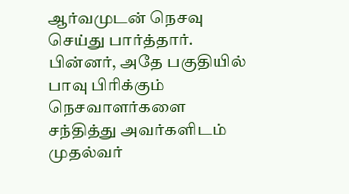ஆர்வமுடன் நெசவு செய்து பார்த்தார். பின்னர், அதே பகுதியில் பாவு பிரிக்கும் நெசவாளர்களை சந்தித்து அவர்களிடம் முதல்வர்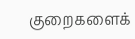குறைகளைக்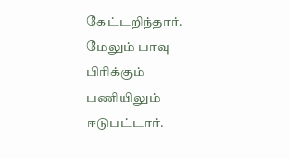கேட்டறிந்தார். மேலும் பாவு பிரிக்கும் பணியிலும் ஈடுபட்டார்.